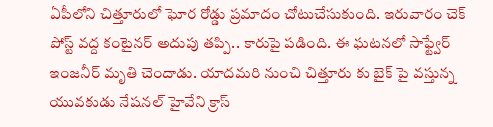ఏపీలోని చిత్తూరులో ఘోర రోడ్డు ప్రమాదం చోటుచేసుకుంది. ఇరువారం చెక్ పోస్ట్ వద్ద కంటైనర్ అదుపు తప్పి.. కారుపై పడింది. ఈ ఘటనలో సాఫ్ట్వేర్ ఇంజనీర్ మృతి చెందాడు. యాదమరి నుంచి చిత్తూరు కు బైక్ పై వస్తున్న యువకుడు నేషనల్ హైవేని క్రాస్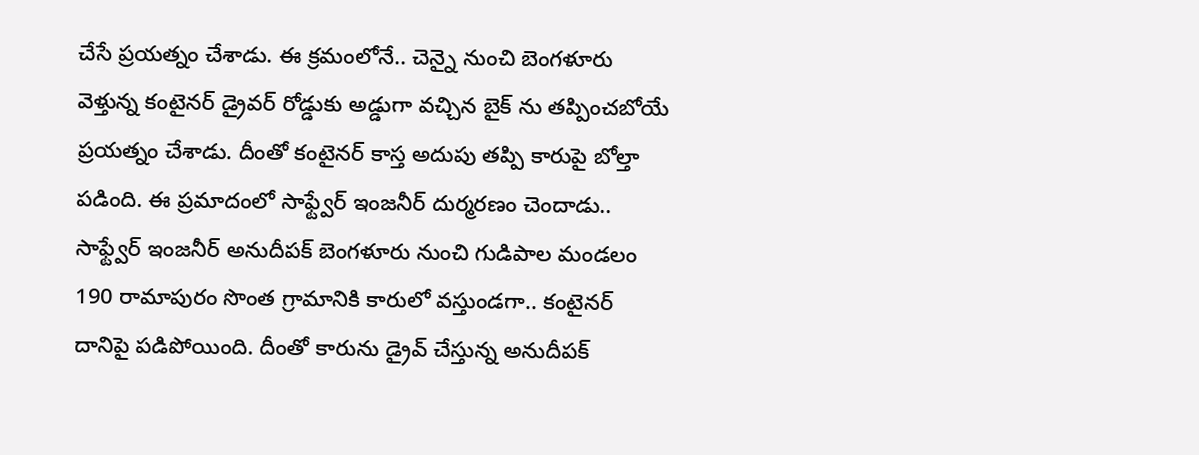చేసే ప్రయత్నం చేశాడు. ఈ క్రమంలోనే.. చెన్నై నుంచి బెంగళూరు వెళ్తున్న కంటైనర్ డ్రైవర్ రోడ్డుకు అడ్డుగా వచ్చిన బైక్ ను తప్పించబోయే ప్రయత్నం చేశాడు. దీంతో కంటైనర్ కాస్త అదుపు తప్పి కారుపై బోల్తా పడింది. ఈ ప్రమాదంలో సాఫ్ట్వేర్ ఇంజనీర్ దుర్మరణం చెందాడు..
సాఫ్ట్వేర్ ఇంజనీర్ అనుదీపక్ బెంగళూరు నుంచి గుడిపాల మండలం 190 రామాపురం సొంత గ్రామానికి కారులో వస్తుండగా.. కంటైనర్ దానిపై పడిపోయింది. దీంతో కారును డ్రైవ్ చేస్తున్న అనుదీపక్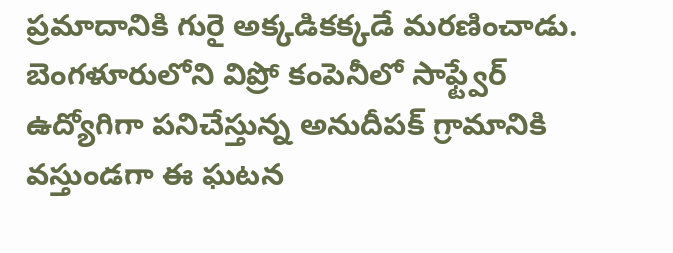ప్రమాదానికి గురై అక్కడికక్కడే మరణించాడు.
బెంగళూరులోని విప్రో కంపెనీలో సాఫ్ట్వేర్ ఉద్యోగిగా పనిచేస్తున్న అనుదీపక్ గ్రామానికి వస్తుండగా ఈ ఘటన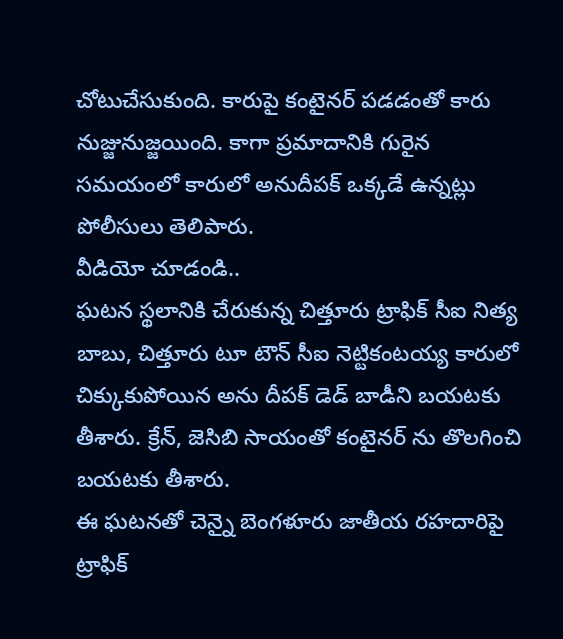చోటుచేసుకుంది. కారుపై కంటైనర్ పడడంతో కారు నుజ్జునుజ్జయింది. కాగా ప్రమాదానికి గురైన సమయంలో కారులో అనుదీపక్ ఒక్కడే ఉన్నట్లు పోలీసులు తెలిపారు.
వీడియో చూడండి..
ఘటన స్థలానికి చేరుకున్న చిత్తూరు ట్రాఫిక్ సీఐ నిత్య బాబు, చిత్తూరు టూ టౌన్ సీఐ నెట్టికంటయ్య కారులో చిక్కుకుపోయిన అను దీపక్ డెడ్ బాడీని బయటకు తీశారు. క్రేన్, జెసిబి సాయంతో కంటైనర్ ను తొలగించి బయటకు తీశారు.
ఈ ఘటనతో చెన్నై బెంగళూరు జాతీయ రహదారిపై ట్రాఫిక్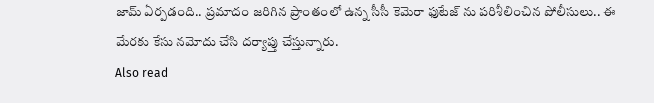జామ్ ఏర్పడంది.. ప్రమాదం జరిగిన ప్రాంతంలో ఉన్న సీసీ కెమెరా ఫుటేజ్ ను పరిశీలించిన పోలీసులు.. ఈ మేరకు కేసు నమోదు చేసి దర్యాప్తు చేస్తున్నారు.
Also read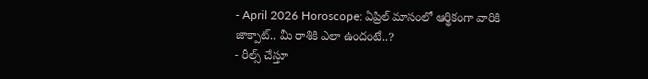- April 2026 Horoscope: ఏప్రిల్ మాసంలో ఆర్థికంగా వారికి జాక్పాట్.. మీ రాశికి ఎలా ఉందంటే..?
- రీల్స్ చేస్తూ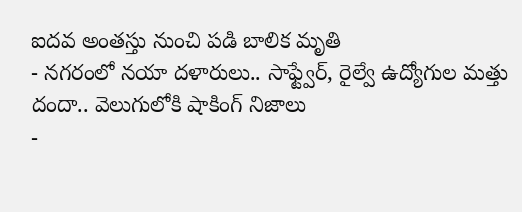ఐదవ అంతస్తు నుంచి పడి బాలిక మృతి
- నగరంలో నయా దళారులు.. సాఫ్ట్వేర్, రైల్వే ఉద్యోగుల మత్తు దందా.. వెలుగులోకి షాకింగ్ నిజాలు
-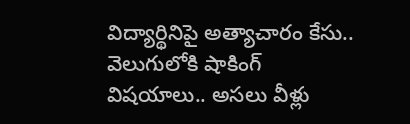విద్యార్థినిపై అత్యాచారం కేసు.. వెలుగులోకి షాకింగ్ విషయాలు.. అసలు వీళ్లు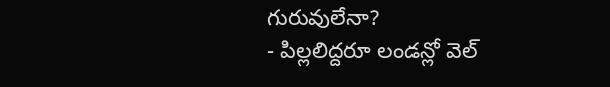గురువులేనా?
- పిల్లలిద్దరూ లండన్లో వెల్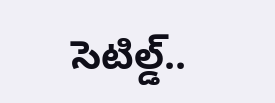సెటిల్డ్..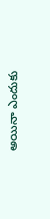అయినా ఎందుకు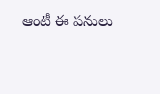ఆంటీ ఈ పనులు